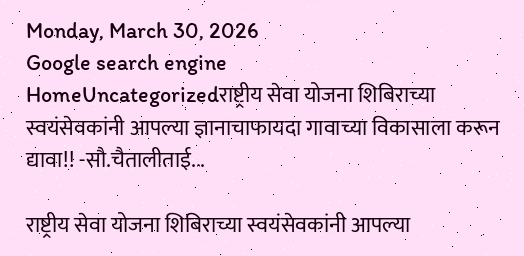Monday, March 30, 2026
Google search engine
HomeUncategorizedराष्ट्रीय सेवा योजना शिबिराच्या स्वयंसेवकांनी आपल्या ज्ञानाचाफायदा गावाच्या विकासाला करून द्यावा!! -सौ.चैतालीताई...

राष्ट्रीय सेवा योजना शिबिराच्या स्वयंसेवकांनी आपल्या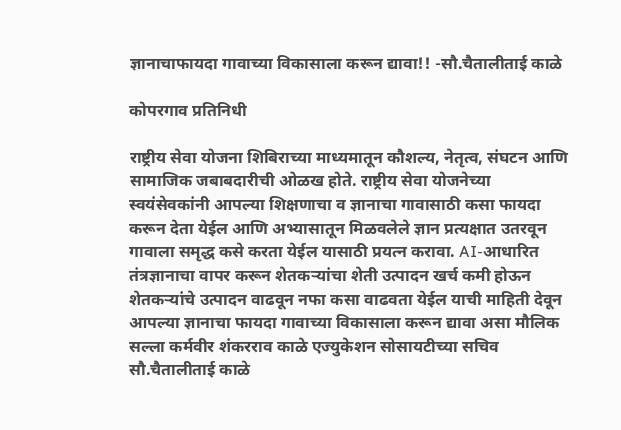ज्ञानाचाफायदा गावाच्या विकासाला करून द्यावा!! -सौ.चैतालीताई काळे

कोपरगाव प्रतिनिधी

राष्ट्रीय सेवा योजना शिबिराच्या माध्यमातून कौशल्य, नेतृत्व, संघटन आणि सामाजिक जबाबदारीची ओळख होते. राष्ट्रीय सेवा योजनेच्या स्वयंसेवकांनी आपल्या शिक्षणाचा व ज्ञानाचा गावासाठी कसा फायदा करून देता येईल आणि अभ्यासातून मिळवलेले ज्ञान प्रत्यक्षात उतरवून गावाला समृद्ध कसे करता येईल यासाठी प्रयत्न करावा. AI-आधारित तंत्रज्ञानाचा वापर करून शेतकऱ्यांचा शेती उत्पादन खर्च कमी होऊन शेतकऱ्यांचे उत्पादन वाढवून नफा कसा वाढवता येईल याची माहिती देवून आपल्या ज्ञानाचा फायदा गावाच्या विकासाला करून द्यावा असा मौलिक सल्ला कर्मवीर शंकरराव काळे एज्युकेशन सोसायटीच्या सचिव सौ.चैतालीताई काळे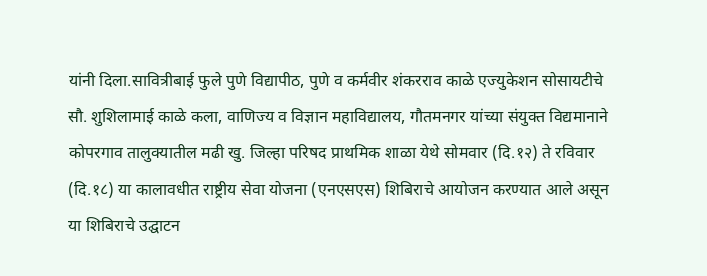यांनी दिला.सावित्रीबाई फुले पुणे विद्यापीठ, पुणे व कर्मवीर शंकरराव काळे एज्युकेशन सोसायटीचे सौ. शुशिलामाई काळे कला, वाणिज्य व विज्ञान महाविद्यालय, गौतमनगर यांच्या संयुक्त विद्यमानाने कोपरगाव तालुक्यातील मढी खु. जिल्हा परिषद प्राथमिक शाळा येथे सोमवार (दि.१२) ते रविवार (दि.१८) या कालावधीत राष्ट्रीय सेवा योजना (एनएसएस) शिबिराचे आयोजन करण्यात आले असून या शिबिराचे उद्घाटन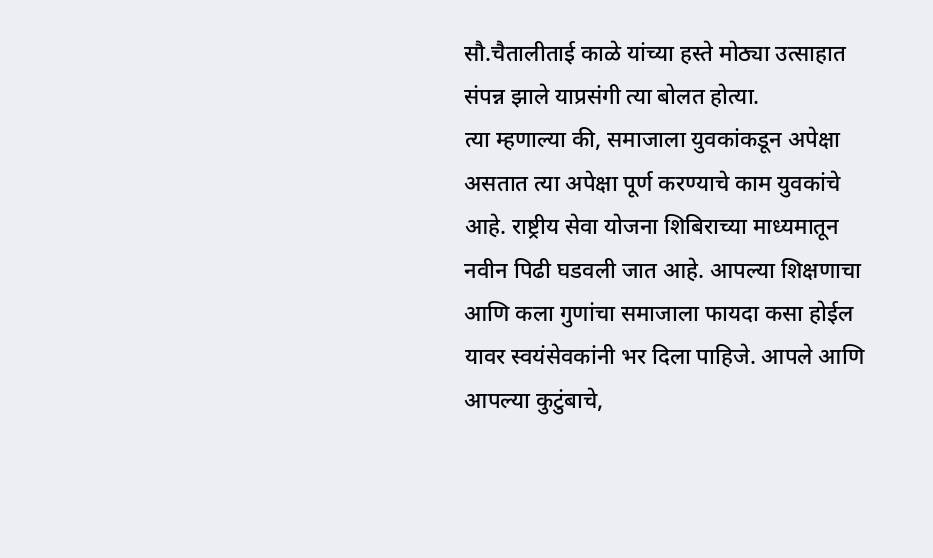सौ.चैतालीताई काळे यांच्या हस्ते मोठ्या उत्साहात संपन्न झाले याप्रसंगी त्या बोलत होत्या.
त्या म्हणाल्या की, समाजाला युवकांकडून अपेक्षा असतात त्या अपेक्षा पूर्ण करण्याचे काम युवकांचे आहे. राष्ट्रीय सेवा योजना शिबिराच्या माध्यमातून नवीन पिढी घडवली जात आहे. आपल्या शिक्षणाचा आणि कला गुणांचा समाजाला फायदा कसा होईल यावर स्वयंसेवकांनी भर दिला पाहिजे. आपले आणि आपल्या कुटुंबाचे,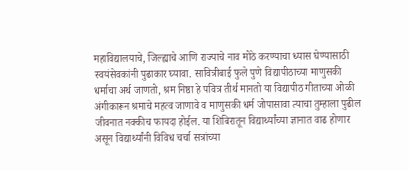महाविद्यालयाचे, जिल्ह्याचे आणि राज्याचे नाव मोठे करण्याचा ध्यास घेण्यासाठी स्वयंसेवकांनी पुढाकार घ्यावा. सावित्रीबाई फुले पुणे विद्यापीठाच्या माणुसकी धर्माचा अर्थ जाणतो, श्रम निष्ठा हे पवित्र तीर्थ मानतो या विद्यापीठ गीताच्या ओळी अंगीकारून श्रमाचे महत्व जाणावे व माणुसकी धर्म जोपासावा त्याचा तुम्हाला पुढील जीवनात नक्कीच फायदा होईल. या शिबिरातून विद्यार्थ्यांच्या ज्ञानात वाढ होणार असून विद्यार्थ्यांनी विविध चर्चा सत्रांच्या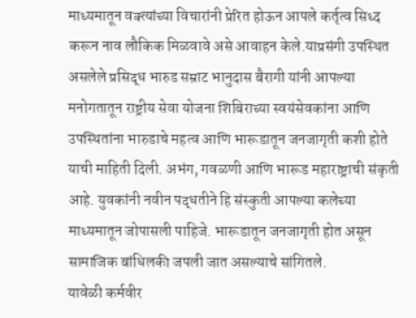माध्यमातून वक्त्यांच्या विचारांनी प्रेरित होऊन आपले कर्तृत्व सिध्द करून नाव लौकिक मिळवावे असे आवाहन केले.याप्रसंगी उपस्थित असलेले प्रसिद्ध भारुड सम्राट भानुदास बैरागी यांनी आपल्या मनोगतातून राष्ट्रीय सेवा योजना शिबिराच्या स्वयंसेवकांना आणि उपस्थितांना भारुडाचे महत्व आणि भारूडातून जनजागृती कशी होते याची माहिती दिली. अभंग, गवळणी आणि भारूड महाराष्ट्राची संकृती आहे. युवकांनी नवीन पद्धतीने हि संस्कुती आपल्या कलेच्या माध्यमातून जोपासली पाहिजे. भारूडातून जनजागृती होत असून सामाजिक बांधिलकी जपली जात असल्याचे सांगितले.
यावेळी कर्मवीर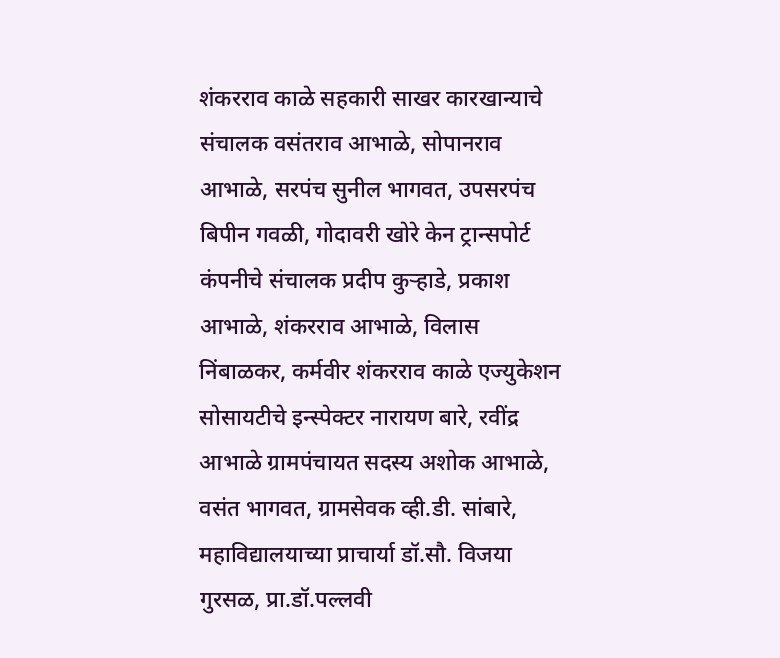शंकरराव काळे सहकारी साखर कारखान्याचे संचालक वसंतराव आभाळे, सोपानराव आभाळे, सरपंच सुनील भागवत, उपसरपंच बिपीन गवळी, गोदावरी खोरे केन ट्रान्सपोर्ट कंपनीचे संचालक प्रदीप कुऱ्हाडे, प्रकाश आभाळे, शंकरराव आभाळे, विलास निंबाळकर, कर्मवीर शंकरराव काळे एज्युकेशन सोसायटीचे इन्स्पेक्टर नारायण बारे, रवींद्र आभाळे ग्रामपंचायत सदस्य अशोक आभाळे, वसंत भागवत, ग्रामसेवक व्ही.डी. सांबारे, महाविद्यालयाच्या प्राचार्या डॉ.सौ. विजया गुरसळ, प्रा.डॉ.पल्लवी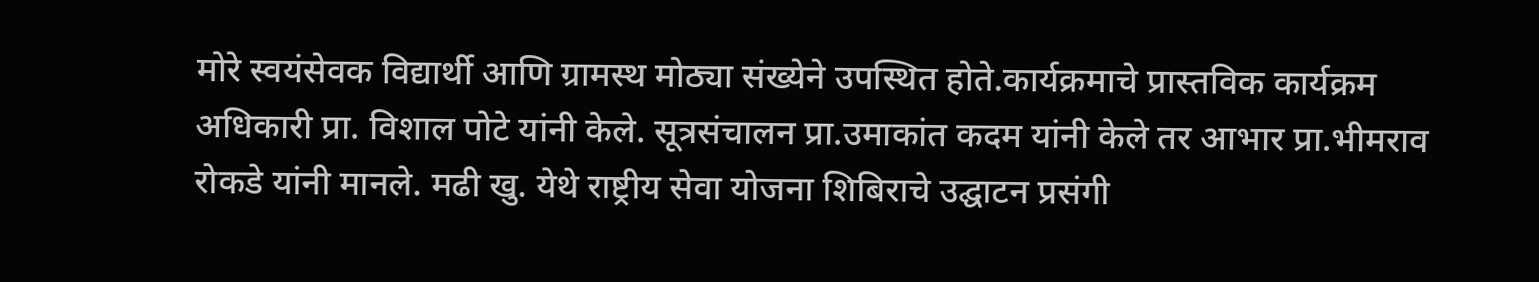मोरे स्वयंसेवक विद्यार्थी आणि ग्रामस्थ मोठ्या संख्येने उपस्थित होते.कार्यक्रमाचे प्रास्तविक कार्यक्रम अधिकारी प्रा. विशाल पोटे यांनी केले. सूत्रसंचालन प्रा.उमाकांत कदम यांनी केले तर आभार प्रा.भीमराव रोकडे यांनी मानले. मढी खु. येथे राष्ट्रीय सेवा योजना शिबिराचे उद्घाटन प्रसंगी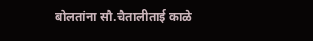बोलतांना सौ.चैतालीताई काळे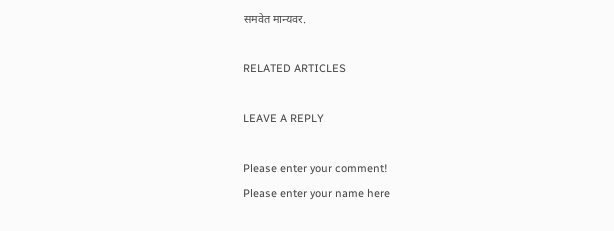समवेत मान्यवर.

RELATED ARTICLES

LEAVE A REPLY

Please enter your comment!
Please enter your name here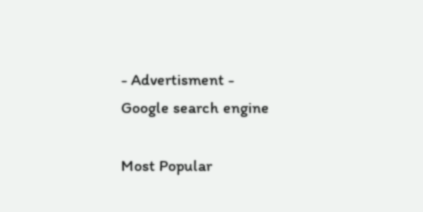- Advertisment -
Google search engine

Most Popular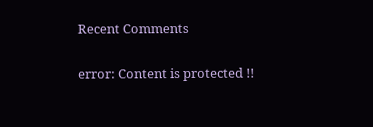Recent Comments

error: Content is protected !!